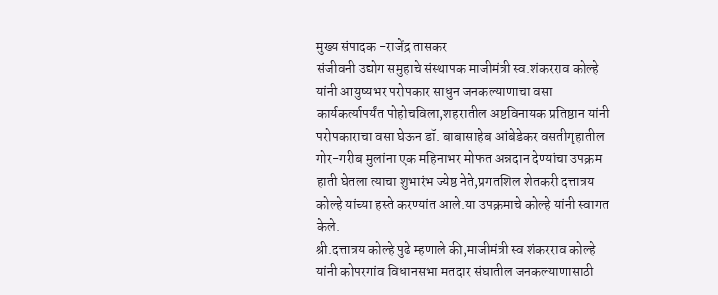मुख्य संपादक -राजेंद्र तासकर
संजीवनी उद्योग समुहाचे संस्थापक माजीमंत्री स्व.शंकरराव कोल्हे यांनी आयुष्यभर परोपकार साधुन जनकल्याणाचा वसा कार्यकर्त्यापर्यंत पोहोचविला,शहरातील अष्टविनायक प्रतिष्ठान यांनी परोपकाराचा वसा घेऊन डॉ. बाबासाहेब आंबेडेकर वसतीगृहातील गोर-गरीब मुलांना एक महिनाभर मोफत अन्नदान देण्यांचा उपक्रम हाती घेतला त्याचा शुभारंभ ज्येष्ठ नेते,प्रगतशिल शेतकरी दत्तात्रय कोल्हे यांच्या हस्ते करण्यांत आले.या उपक्रमाचे कोल्हे यांनी स्वागत केले.
श्री.दत्तात्रय कोल्हे पुढे म्हणाले की,माजीमंत्री स्व शंकरराव कोल्हे यांनी कोपरगांव विधानसभा मतदार संघातील जनकल्याणासाठी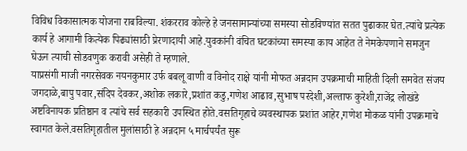विविध विकासात्मक योजना राबविल्या. शंकरराव कोल्हे हे जनसामान्यांच्या समस्या सोडविण्यांत सतत पुढाकार घेत.त्यांचे प्रत्येक कार्य हे आगामी कित्येक पिढ्यांसाठी प्रेरणादायी आहे.युवकांनी वंचित घटकांच्या समस्या काय आहेत ते नेमकेपणाने समजुन घेऊन त्याची सोडवणुक करावी असेही ते म्हणाले.
याप्रसंगी माजी नगरसेवक नयनकुमार उर्फ बबलू वाणी व विनोद राक्षे यांनी मोफत अन्नदान उपक्रमाची माहिती दिली समवेत संजय जगदाळे,बापु पवार,संदिप देवकर,अशोक लकारे,प्रशांत कडु,गणेश आढाव,सुभाष परदेशी,अल्ताफ कुरेशी,राजेंद्र लोखंडे अष्टविनायक प्रतिष्ठान व त्यांचे सर्व सहकारी उपस्थित होते.वसतिगृहाचे व्यवस्थापक प्रशांत आहेर,गणेश मोकळ यांनी उपक्रमाचे स्वागत केले.वसतिगृहातील मुलांसाठी हे अन्नदान ५ मार्चपर्यंत सुरू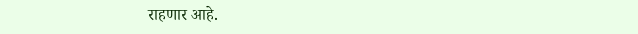राहणार आहे.